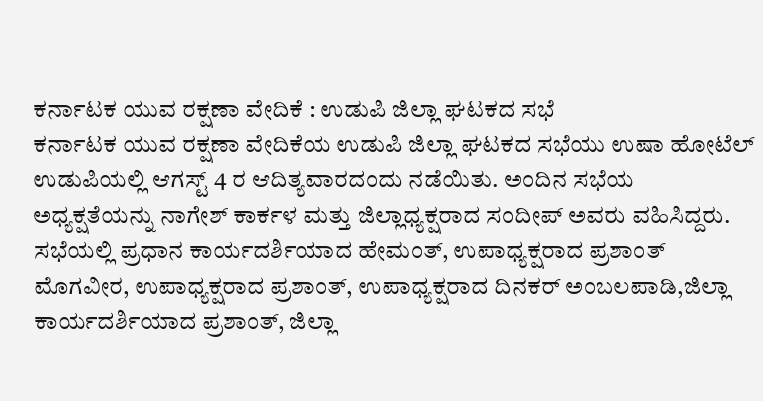ಕರ್ನಾಟಕ ಯುವ ರಕ್ಷಣಾ ವೇದಿಕೆ : ಉಡುಪಿ ಜಿಲ್ಲಾ ಘಟಕದ ಸಭೆ
ಕರ್ನಾಟಕ ಯುವ ರಕ್ಷಣಾ ವೇದಿಕೆಯ ಉಡುಪಿ ಜಿಲ್ಲಾ ಘಟಕದ ಸಭೆಯು ಉಷಾ ಹೋಟೆಲ್ ಉಡುಪಿಯಲ್ಲಿ ಆಗಸ್ಟ್ 4 ರ ಆದಿತ್ಯವಾರದಂದು ನಡೆಯಿತು. ಅಂದಿನ ಸಭೆಯ ಅಧ್ಯಕ್ಷತೆಯನ್ನು ನಾಗೇಶ್ ಕಾರ್ಕಳ ಮತ್ತು ಜಿಲ್ಲಾಧ್ಯಕ್ಷರಾದ ಸಂದೀಪ್ ಅವರು ವಹಿಸಿದ್ದರು.
ಸಭೆಯಲ್ಲಿ ಪ್ರಧಾನ ಕಾರ್ಯದರ್ಶಿಯಾದ ಹೇಮಂತ್, ಉಪಾಧ್ಯಕ್ಷರಾದ ಪ್ರಶಾಂತ್ ಮೊಗವೀರ, ಉಪಾಧ್ಯಕ್ಷರಾದ ಪ್ರಶಾಂತ್, ಉಪಾಧ್ಯಕ್ಷರಾದ ದಿನಕರ್ ಅಂಬಲಪಾಡಿ,ಜಿಲ್ಲಾ ಕಾರ್ಯದರ್ಶಿಯಾದ ಪ್ರಶಾಂತ್, ಜಿಲ್ಲಾ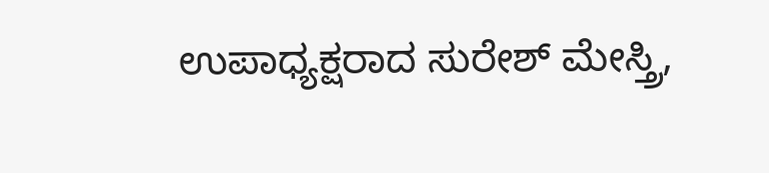ಉಪಾಧ್ಯಕ್ಷರಾದ ಸುರೇಶ್ ಮೇಸ್ತ್ರಿ,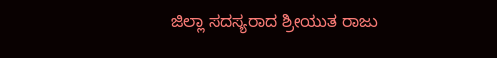ಜಿಲ್ಲಾ ಸದಸ್ಯರಾದ ಶ್ರೀಯುತ ರಾಜು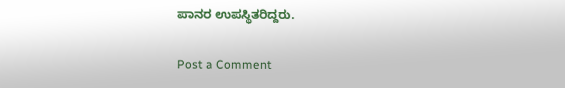ಪಾನರ ಉಪಸ್ಥಿತರಿದ್ದರು.

Post a Comment